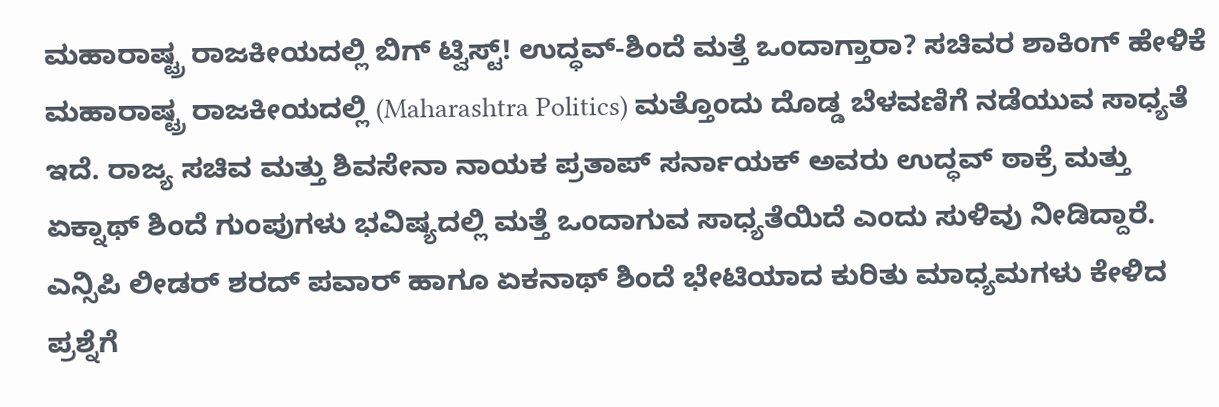ಮಹಾರಾಷ್ಟ್ರ ರಾಜಕೀಯದಲ್ಲಿ ಬಿಗ್ ಟ್ವಿಸ್ಟ್! ಉದ್ಧವ್-ಶಿಂದೆ ಮತ್ತೆ ಒಂದಾಗ್ತಾರಾ? ಸಚಿವರ ಶಾಕಿಂಗ್ ಹೇಳಿಕೆ
ಮಹಾರಾಷ್ಟ್ರ ರಾಜಕೀಯದಲ್ಲಿ (Maharashtra Politics) ಮತ್ತೊಂದು ದೊಡ್ಡ ಬೆಳವಣಿಗೆ ನಡೆಯುವ ಸಾಧ್ಯತೆ ಇದೆ. ರಾಜ್ಯ ಸಚಿವ ಮತ್ತು ಶಿವಸೇನಾ ನಾಯಕ ಪ್ರತಾಪ್ ಸರ್ನಾಯಕ್ ಅವರು ಉದ್ಧವ್ ಠಾಕ್ರೆ ಮತ್ತು ಏಕ್ನಾಥ್ ಶಿಂದೆ ಗುಂಪುಗಳು ಭವಿಷ್ಯದಲ್ಲಿ ಮತ್ತೆ ಒಂದಾಗುವ ಸಾಧ್ಯತೆಯಿದೆ ಎಂದು ಸುಳಿವು ನೀಡಿದ್ದಾರೆ. ಎನ್ಸಿಪಿ ಲೀಡರ್ ಶರದ್ ಪವಾರ್ ಹಾಗೂ ಏಕನಾಥ್ ಶಿಂದೆ ಭೇಟಿಯಾದ ಕುರಿತು ಮಾಧ್ಯಮಗಳು ಕೇಳಿದ ಪ್ರಶ್ನೆಗೆ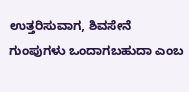ಉತ್ತರಿಸುವಾಗ, ಶಿವಸೇನೆ ಗುಂಪುಗಳು ಒಂದಾಗಬಹುದಾ ಎಂಬ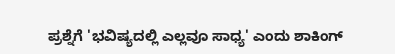ಪ್ರಶ್ನೆಗೆ 'ಭವಿಷ್ಯದಲ್ಲಿ ಎಲ್ಲವೂ ಸಾಧ್ಯ' ಎಂದು ಶಾಕಿಂಗ್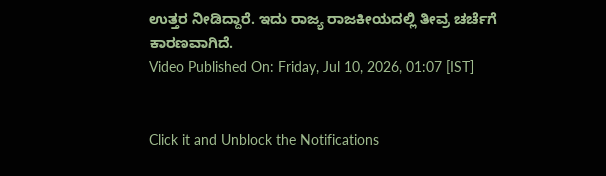ಉತ್ತರ ನೀಡಿದ್ದಾರೆ. ಇದು ರಾಜ್ಯ ರಾಜಕೀಯದಲ್ಲಿ ತೀವ್ರ ಚರ್ಚೆಗೆ ಕಾರಣವಾಗಿದೆ.
Video Published On: Friday, Jul 10, 2026, 01:07 [IST]


Click it and Unblock the Notifications